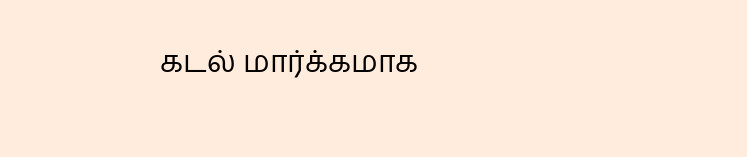கடல் மார்க்கமாக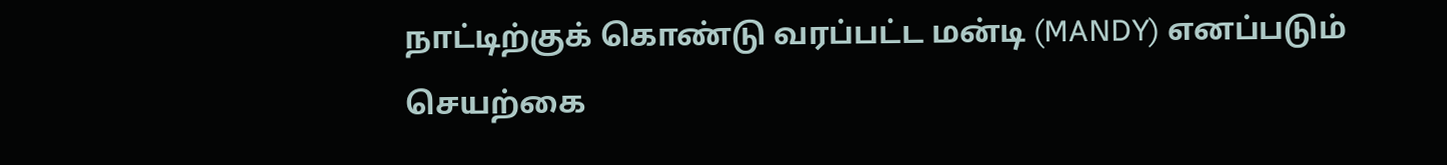நாட்டிற்குக் கொண்டு வரப்பட்ட மன்டி (MANDY) எனப்படும் செயற்கை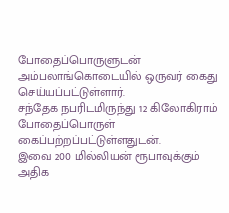போதைப்பொருளுடன் அம்பலாங்கொடையில் ஒருவர் கைது செய்யப்பட்டுள்ளார்.
சந்தேக நபரிடமிருந்து 12 கிலோகிராம் போதைப்பொருள் கைப்பற்றப்பட்டுள்ளதுடன்.
இவை 200 மில்லியன் ரூபாவுக்கும் அதிக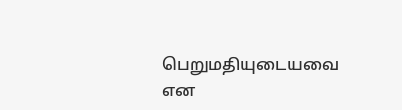பெறுமதியுடையவை என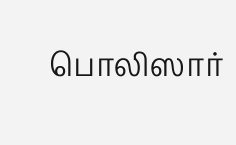பொலிஸார்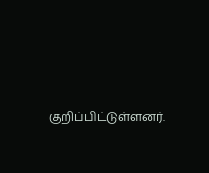குறிப்பிட்டுள்ளனர்.